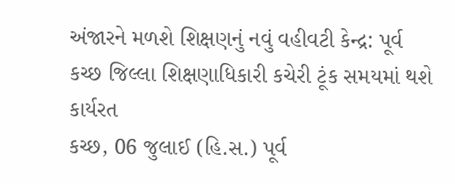અંજારને મળશે શિક્ષણનું નવું વહીવટી કેન્દ્ર: પૂર્વ કચ્છ જિલ્લા શિક્ષણાધિકારી કચેરી ટૂંક સમયમાં થશે કાર્યરત
કચ્છ, 06 જુલાઈ (હિ.સ.) પૂર્વ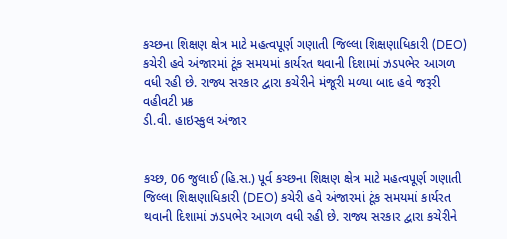કચ્છના શિક્ષણ ક્ષેત્ર માટે મહત્વપૂર્ણ ગણાતી જિલ્લા શિક્ષણાધિકારી (DEO) કચેરી હવે અંજારમાં ટૂંક સમયમાં કાર્યરત થવાની દિશામાં ઝડપભેર આગળ વધી રહી છે. રાજ્ય સરકાર દ્વારા કચેરીને મંજૂરી મળ્યા બાદ હવે જરૂરી વહીવટી પ્રક્ર
ડી.વી. હાઇસ્કુલ અંજાર


કચ્છ, 06 જુલાઈ (હિ.સ.) પૂર્વ કચ્છના શિક્ષણ ક્ષેત્ર માટે મહત્વપૂર્ણ ગણાતી જિલ્લા શિક્ષણાધિકારી (DEO) કચેરી હવે અંજારમાં ટૂંક સમયમાં કાર્યરત થવાની દિશામાં ઝડપભેર આગળ વધી રહી છે. રાજ્ય સરકાર દ્વારા કચેરીને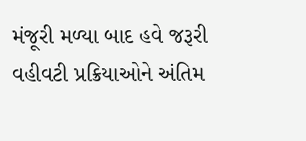મંજૂરી મળ્યા બાદ હવે જરૂરી વહીવટી પ્રક્રિયાઓને અંતિમ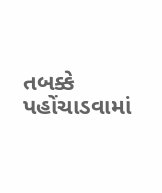તબક્કે પહોંચાડવામાં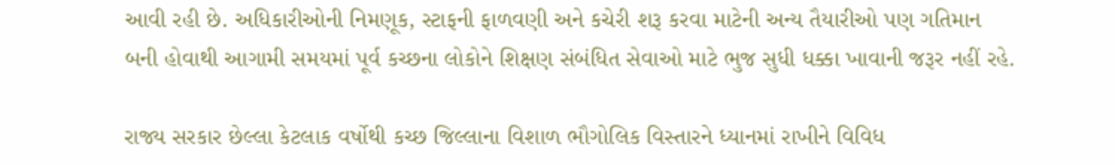આવી રહી છે. અધિકારીઓની નિમણૂક, સ્ટાફની ફાળવણી અને કચેરી શરૂ કરવા માટેની અન્ય તૈયારીઓ પણ ગતિમાન બની હોવાથી આગામી સમયમાં પૂર્વ કચ્છના લોકોને શિક્ષણ સંબંધિત સેવાઓ માટે ભુજ સુધી ધક્કા ખાવાની જરૂર નહીં રહે.

રાજ્ય સરકાર છેલ્લા કેટલાક વર્ષોથી કચ્છ જિલ્લાના વિશાળ ભૌગોલિક વિસ્તારને ધ્યાનમાં રાખીને વિવિધ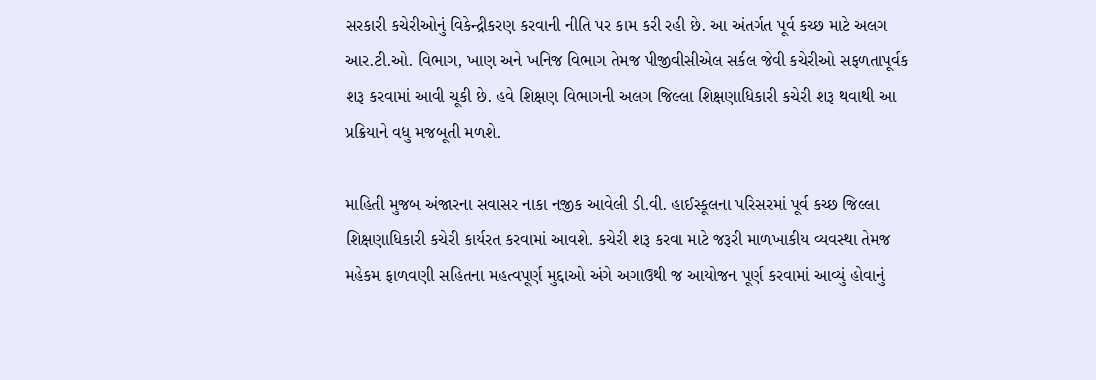સરકારી કચેરીઓનું વિકેન્દ્રીકરણ કરવાની નીતિ પર કામ કરી રહી છે. આ અંતર્ગત પૂર્વ કચ્છ માટે અલગ આર.ટી.ઓ. વિભાગ, ખાણ અને ખનિજ વિભાગ તેમજ પીજીવીસીએલ સર્કલ જેવી કચેરીઓ સફળતાપૂર્વક શરૂ કરવામાં આવી ચૂકી છે. હવે શિક્ષણ વિભાગની અલગ જિલ્લા શિક્ષણાધિકારી કચેરી શરૂ થવાથી આ પ્રક્રિયાને વધુ મજબૂતી મળશે.

માહિતી મુજબ અંજારના સવાસર નાકા નજીક આવેલી ડી.વી. હાઈસ્કૂલના પરિસરમાં પૂર્વ કચ્છ જિલ્લા શિક્ષણાધિકારી કચેરી કાર્યરત કરવામાં આવશે. કચેરી શરૂ કરવા માટે જરૂરી માળખાકીય વ્યવસ્થા તેમજ મહેકમ ફાળવણી સહિતના મહત્વપૂર્ણ મુદ્દાઓ અંગે અગાઉથી જ આયોજન પૂર્ણ કરવામાં આવ્યું હોવાનું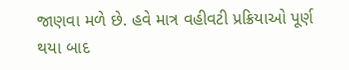જાણવા મળે છે. હવે માત્ર વહીવટી પ્રક્રિયાઓ પૂર્ણ થયા બાદ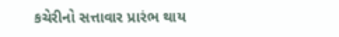કચેરીનો સત્તાવાર પ્રારંભ થાય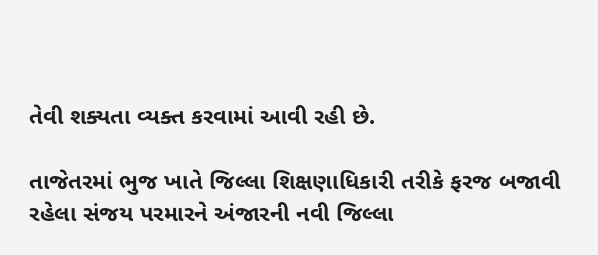તેવી શક્યતા વ્યક્ત કરવામાં આવી રહી છે.

તાજેતરમાં ભુજ ખાતે જિલ્લા શિક્ષણાધિકારી તરીકે ફરજ બજાવી રહેલા સંજય પરમારને અંજારની નવી જિલ્લા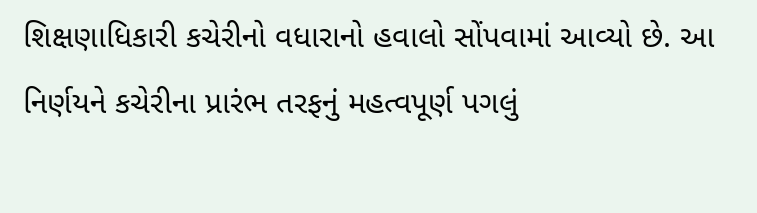શિક્ષણાધિકારી કચેરીનો વધારાનો હવાલો સોંપવામાં આવ્યો છે. આ નિર્ણયને કચેરીના પ્રારંભ તરફનું મહત્વપૂર્ણ પગલું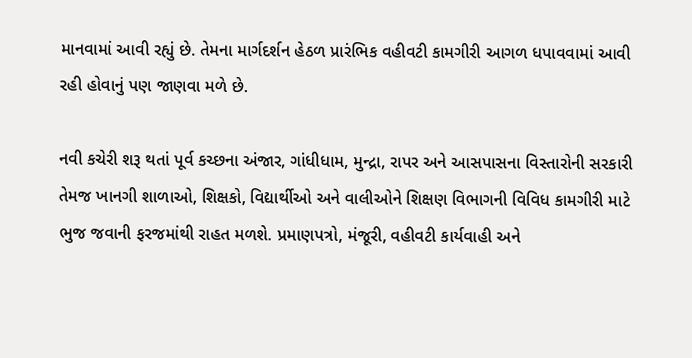માનવામાં આવી રહ્યું છે. તેમના માર્ગદર્શન હેઠળ પ્રારંભિક વહીવટી કામગીરી આગળ ધપાવવામાં આવી રહી હોવાનું પણ જાણવા મળે છે.

નવી કચેરી શરૂ થતાં પૂર્વ કચ્છના અંજાર, ગાંધીધામ, મુન્દ્રા, રાપર અને આસપાસના વિસ્તારોની સરકારી તેમજ ખાનગી શાળાઓ, શિક્ષકો, વિદ્યાર્થીઓ અને વાલીઓને શિક્ષણ વિભાગની વિવિધ કામગીરી માટે ભુજ જવાની ફરજમાંથી રાહત મળશે. પ્રમાણપત્રો, મંજૂરી, વહીવટી કાર્યવાહી અને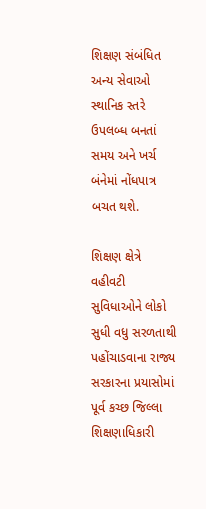શિક્ષણ સંબંધિત અન્ય સેવાઓ સ્થાનિક સ્તરે ઉપલબ્ધ બનતાં સમય અને ખર્ચ બંનેમાં નોંધપાત્ર બચત થશે.

શિક્ષણ ક્ષેત્રે વહીવટી સુવિધાઓને લોકો સુધી વધુ સરળતાથી પહોંચાડવાના રાજ્ય સરકારના પ્રયાસોમાં પૂર્વ કચ્છ જિલ્લા શિક્ષણાધિકારી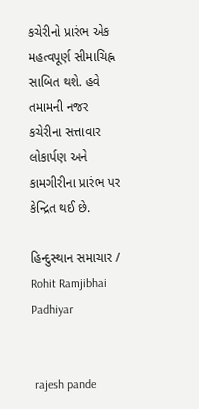કચેરીનો પ્રારંભ એક મહત્વપૂર્ણ સીમાચિહ્ન સાબિત થશે. હવે તમામની નજર કચેરીના સત્તાવાર લોકાર્પણ અને કામગીરીના પ્રારંભ પર કેન્દ્રિત થઈ છે.

હિન્દુસ્થાન સમાચાર / Rohit Ramjibhai Padhiyar


 rajesh pande